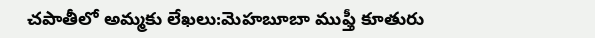చపాతీలో అమ్మకు లేఖలు:మెహబూబా ముఫ్తీ కూతురు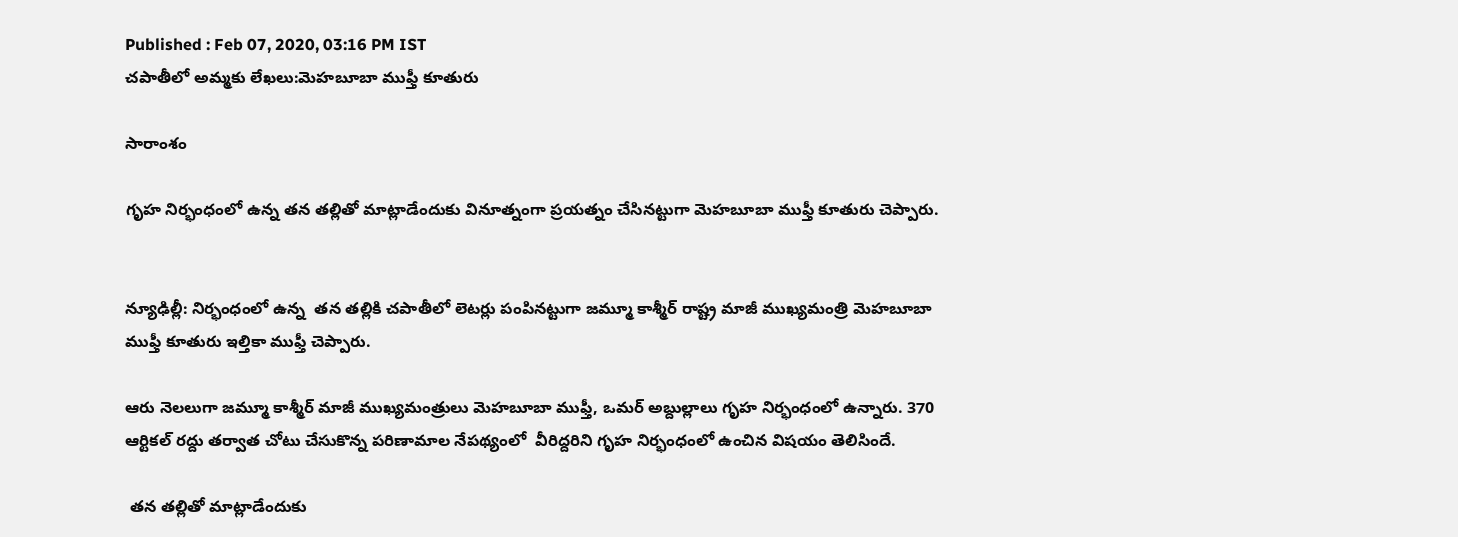Published : Feb 07, 2020, 03:16 PM IST
చపాతీలో అమ్మకు లేఖలు:మెహబూబా ముఫ్తీ కూతురు

సారాంశం

గృహ నిర్భంధంలో ఉన్న తన తల్లితో మాట్లాడేందుకు వినూత్నంగా ప్రయత్నం చేసినట్టుగా మెహబూబా ముఫ్తీ కూతురు చెప్పారు.


న్యూఢిల్లీ: నిర్భంధంలో ఉన్న  తన తల్లికి చపాతీలో లెటర్లు పంపినట్టుగా జమ్మూ కాశ్మీర్ రాష్ట్ర మాజీ ముఖ్యమంత్రి మెహబూబా ముఫ్తీ కూతురు ఇల్తికా ముఫ్తీ చెప్పారు.

ఆరు నెలలుగా జమ్మూ కాశ్మీర్ మాజీ ముఖ్యమంత్రులు మెహబూబా ముఫ్తీ, ఒమర్ అబ్దుల్లాలు గృహ నిర్భంధంలో ఉన్నారు. 370 ఆర్టికల్ రద్దు తర్వాత చోటు చేసుకొన్న పరిణామాల నేపథ్యంలో  వీరిద్దరిని గృహ నిర్భంధంలో ఉంచిన విషయం తెలిసిందే.

 తన తల్లితో మాట్లాడేందుకు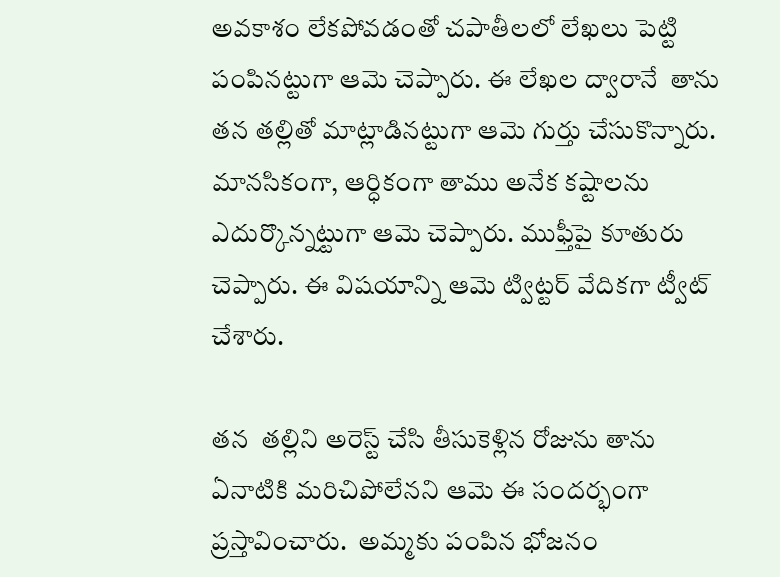అవకాశం లేకపోవడంతో చపాతీలలో లేఖలు పెట్టి  పంపినట్టుగా ఆమె చెప్పారు. ఈ లేఖల ద్వారానే  తాను   తన తల్లితో మాట్లాడినట్టుగా ఆమె గుర్తు చేసుకొన్నారు. మానసికంగా, ఆర్ధికంగా తాము అనేక కష్టాలను ఎదుర్కొన్నట్టుగా ఆమె చెప్పారు. ముఫ్తీపై కూతురు చెప్పారు. ఈ విషయాన్ని ఆమె ట్విట్టర్ వేదికగా ట్వీట్ చేశారు.

తన  తల్లిని అరెస్ట్ చేసి తీసుకెళ్లిన రోజును తాను ఏనాటికి మరిచిపోలేనని ఆమె ఈ సందర్భంగా ప్రస్తావించారు.  అమ్మకు పంపిన భోజనం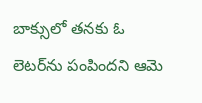బాక్సులో తనకు ఓ లెటర్‌ను పంపిందని ఆమె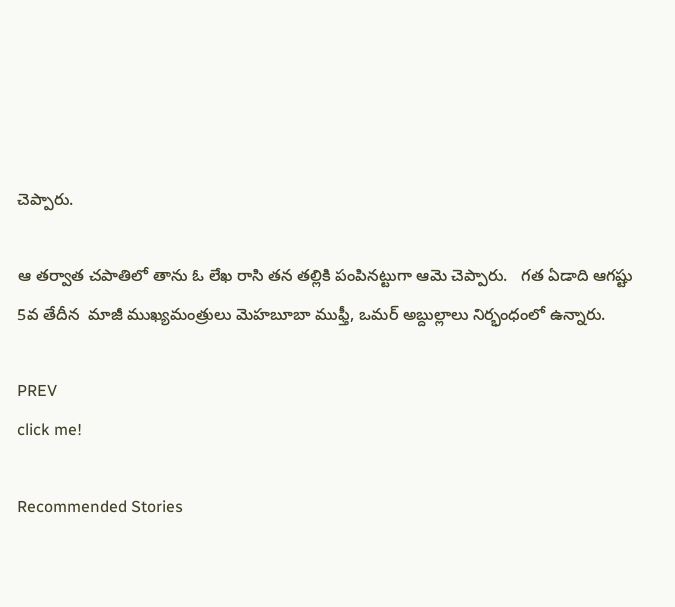చెప్పారు.

ఆ తర్వాత చపాతిలో తాను ఓ లేఖ రాసి తన తల్లికి పంపినట్టుగా ఆమె చెప్పారు.   గత ఏడాది ఆగష్టు 5వ తేదీన  మాజీ ముఖ్యమంత్రులు మెహబూబా ముఫ్తీ, ఒమర్ అబ్దుల్లాలు నిర్భంధంలో ఉన్నారు.

PREV
click me!

Recommended Stories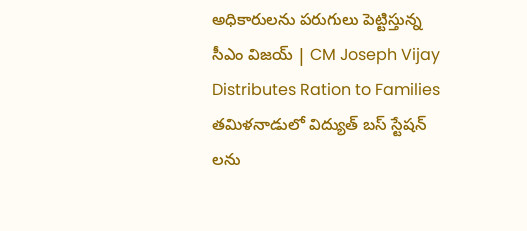అధికారులను పరుగులు పెట్టిస్తున్న సీఎం విజయ్ | CM Joseph Vijay Distributes Ration to Families
తమిళనాడులో విద్యుత్ బస్ స్టేషన్ లను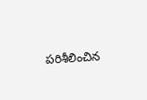పరిశీలించిన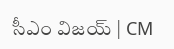సీఎం విజయ్ | CM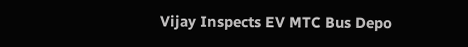Vijay Inspects EV MTC Bus Depo